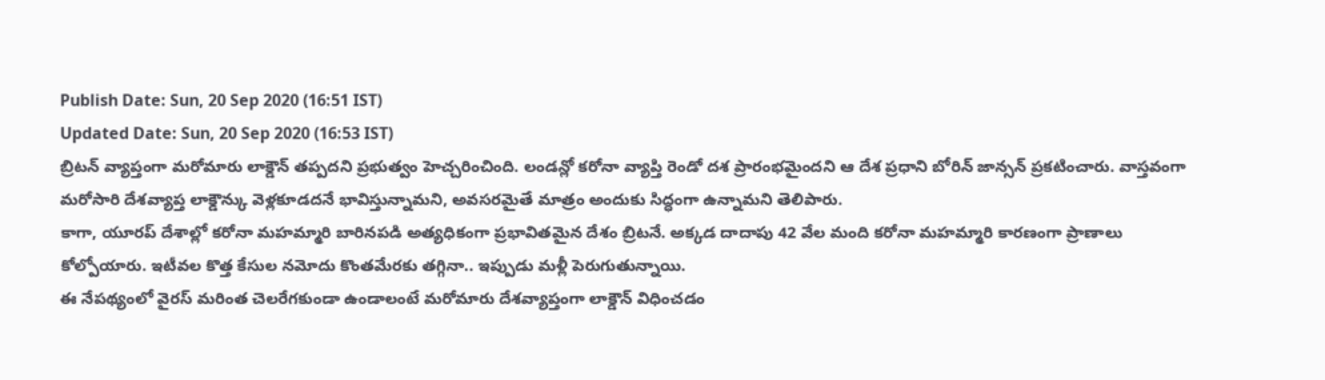Publish Date: Sun, 20 Sep 2020 (16:51 IST)
Updated Date: Sun, 20 Sep 2020 (16:53 IST)
బ్రిటన్ వ్యాప్తంగా మరోమారు లాక్డౌన్ తప్పదని ప్రభుత్వం హెచ్చరించింది. లండన్లో కరోనా వ్యాప్తి రెండో దశ ప్రారంభమైందని ఆ దేశ ప్రధాని బోరిన్ జాన్సన్ ప్రకటించారు. వాస్తవంగా మరోసారి దేశవ్యాప్త లాక్డౌన్కు వెళ్లకూడదనే భావిస్తున్నామని, అవసరమైతే మాత్రం అందుకు సిద్ధంగా ఉన్నామని తెలిపారు.
కాగా, యూరప్ దేశాల్లో కరోనా మహమ్మారి బారినపడి అత్యధికంగా ప్రభావితమైన దేశం బ్రిటనే. అక్కడ దాదాపు 42 వేల మంది కరోనా మహమ్మారి కారణంగా ప్రాణాలు కోల్పోయారు. ఇటీవల కొత్త కేసుల నమోదు కొంతమేరకు తగ్గినా.. ఇప్పుడు మళ్లీ పెరుగుతున్నాయి.
ఈ నేపథ్యంలో వైరస్ మరింత చెలరేగకుండా ఉండాలంటే మరోమారు దేశవ్యాప్తంగా లాక్డౌన్ విధించడం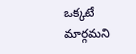ఒక్కటే మార్గమని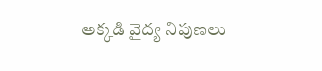అక్కడి వైద్య నిపుణలు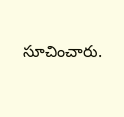సూచించారు.